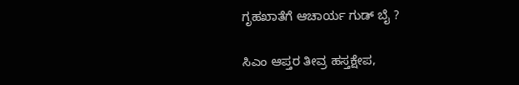ಗೃಹಖಾತೆಗೆ ಆಚಾರ್ಯ ಗುಡ್ ಬೈ ?

ಸಿಎಂ ಆಪ್ತರ ತೀವ್ರ ಹಸ್ತಕ್ಷೇಪ,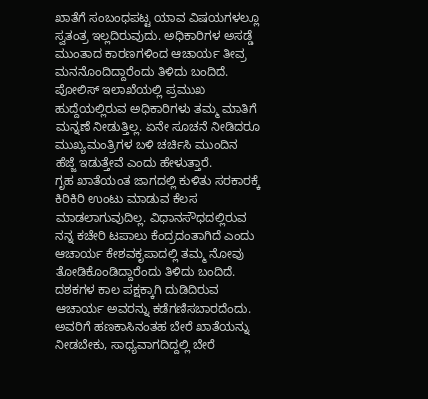ಖಾತೆಗೆ ಸಂಬಂಧಪಟ್ಟ ಯಾವ ವಿಷಯಗಳಲ್ಲೂ ಸ್ವತಂತ್ರ ಇಲ್ಲದಿರುವುದು. ಅಧಿಕಾರಿಗಳ ಅಸಡ್ಡೆ ಮುಂತಾದ ಕಾರಣಗಳಿಂದ ಆಚಾರ್ಯ ತೀವ್ರ ಮನನೊಂದಿದ್ದಾರೆಂದು ತಿಳಿದು ಬಂದಿದೆ. ಪೋಲಿಸ್ ಇಲಾಖೆಯಲ್ಲಿ ಪ್ರಮುಖ ಹುದ್ದೆಯಲ್ಲಿರುವ ಅಧಿಕಾರಿಗಳು ತಮ್ಮ ಮಾತಿಗೆ ಮನ್ನಣೆ ನೀಡುತ್ತಿಲ್ಲ. ಏನೇ ಸೂಚನೆ ನೀಡಿದರೂ ಮುಖ್ಯಮಂತ್ರಿಗಳ ಬಳಿ ಚರ್ಚಿಸಿ ಮುಂದಿನ ಹೆಜ್ಜೆ ಇಡುತ್ತೇವೆ ಎಂದು ಹೇಳುತ್ತಾರೆ.
ಗೃಹ ಖಾತೆಯಂತ ಜಾಗದಲ್ಲಿ ಕುಳಿತು ಸರಕಾರಕ್ಕೆ ಕಿರಿಕಿರಿ ಉಂಟು ಮಾಡುವ ಕೆಲಸ ಮಾಡಲಾಗುವುದಿಲ್ಲ. ವಿಧಾನಸೌಧದಲ್ಲಿರುವ ನನ್ನ ಕಚೇರಿ ಟಪಾಲು ಕೆಂದ್ರದಂತಾಗಿದೆ ಎಂದು ಆಚಾರ್ಯ ಕೇಶವಕೃಪಾದಲ್ಲಿ ತಮ್ಮ ನೋವು ತೋಡಿಕೊಂಡಿದ್ದಾರೆಂದು ತಿಳಿದು ಬಂದಿದೆ.
ದಶಕಗಳ ಕಾಲ ಪಕ್ಷಕ್ಕಾಗಿ ದುಡಿದಿರುವ ಆಚಾರ್ಯ ಅವರನ್ನು ಕಡೆಗಣಿಸಬಾರದೆಂದು. ಅವರಿಗೆ ಹಣಕಾಸಿನಂತಹ ಬೇರೆ ಖಾತೆಯನ್ನು ನೀಡಬೇಕು, ಸಾಧ್ಯವಾಗದಿದ್ದಲ್ಲಿ ಬೇರೆ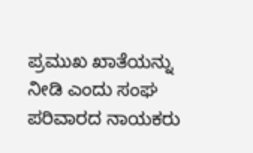ಪ್ರಮುಖ ಖಾತೆಯನ್ನು ನೀಡಿ ಎಂದು ಸಂಘ ಪರಿವಾರದ ನಾಯಕರು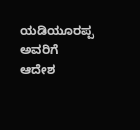ಯಡಿಯೂರಪ್ಪ ಅವರಿಗೆ ಆದೇಶ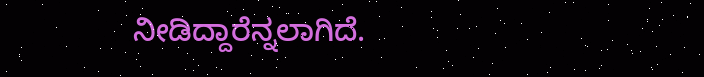ನೀಡಿದ್ದಾರೆನ್ನಲಾಗಿದೆ.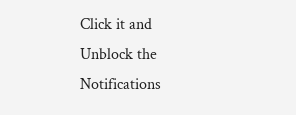Click it and Unblock the Notifications